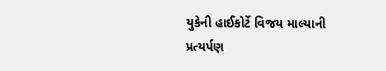યુકેની હાઈકોર્ટે વિજય માલ્યાની પ્રત્યર્પણ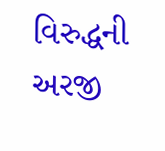વિરુદ્ધની અરજી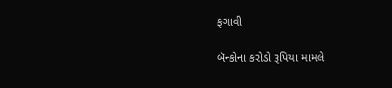ફગાવી

બૅન્કોના કરોડો રૂપિયા મામલે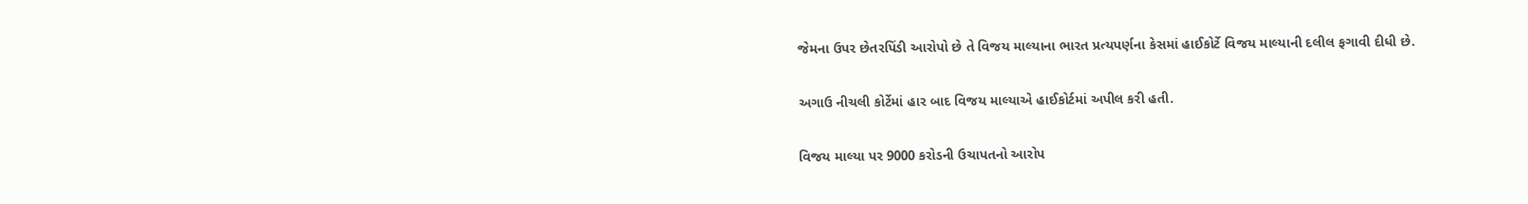જેમના ઉપર છેતરપિંડી આરોપો છે તે વિજય માલ્યાના ભારત પ્રત્યપર્ણના કેસમાં હાઈકોર્ટે વિજય માલ્યાની દલીલ ફગાવી દીધી છે.

અગાઉ નીચલી કોર્ટેમાં હાર બાદ વિજય માલ્યાએ હાઈકોર્ટમાં અપીલ કરી હતી.

વિજય માલ્યા પર 9000 કરોડની ઉચાપતનો આરોપ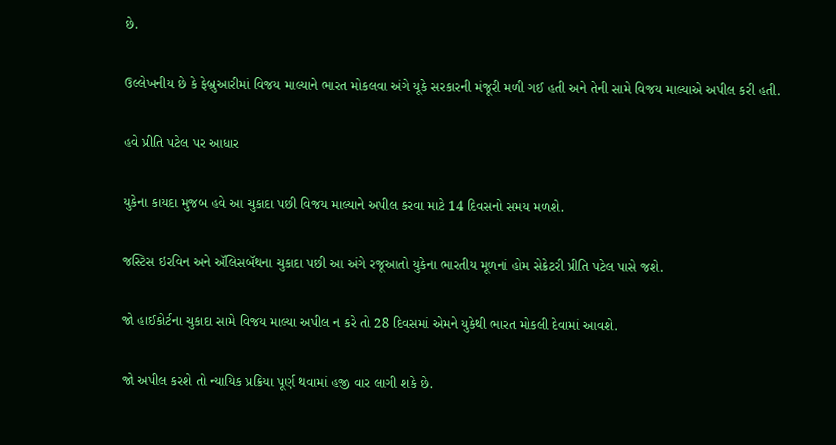છે.

ઉલ્લેખનીય છે કે ફેબ્રુઆરીમાં વિજય માલ્યાને ભારત મોકલવા અંગે યૂકે સરકારની મંજૂરી મળી ગઈ હતી અને તેની સામે વિજય માલ્યાએ અપીલ કરી હતી.

હવે પ્રીતિ પટેલ પર આધાર

યુકેના કાયદા મુજબ હવે આ ચુકાદા પછી વિજય માલ્યાને અપીલ કરવા માટે 14 દિવસનો સમય મળશે.

જસ્ટિસ ઇરવિન અને ઍલિસબૅથના ચુકાદા પછી આ અંગે રજૂઆતો યુકેના ભારતીય મૂળનાં હોમ સેક્રેટરી પ્રીતિ પટેલ પાસે જશે.

જો હાઈકોર્ટના ચુકાદા સામે વિજય માલ્યા અપીલ ન કરે તો 28 દિવસમાં એમને યુકેથી ભારત મોકલી દેવામાં આવશે.

જો અપીલ કરશે તો ન્યાયિક પ્રક્રિયા પૂર્ણ થવામાં હજી વાર લાગી શકે છે.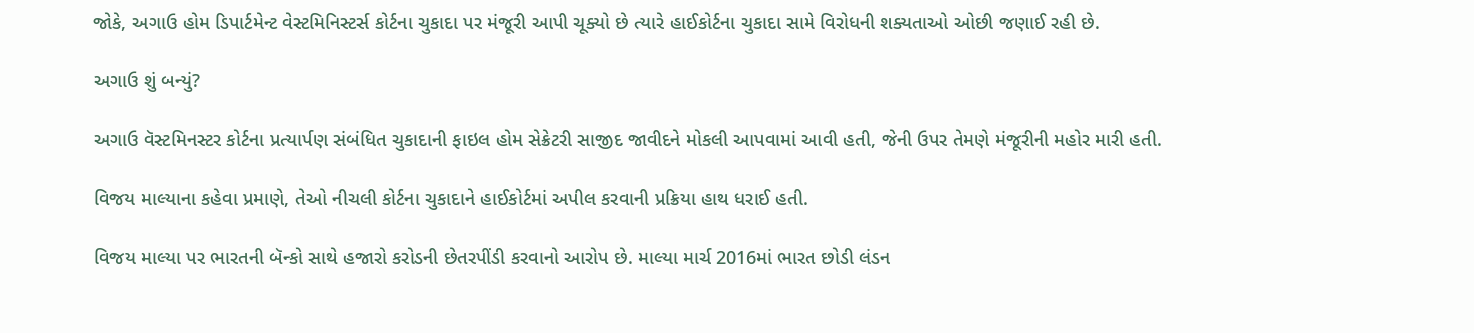જોકે, અગાઉ હોમ ડિપાર્ટમેન્ટ વેસ્ટમિનિસ્ટર્સ કોર્ટના ચુકાદા પર મંજૂરી આપી ચૂક્યો છે ત્યારે હાઈકોર્ટના ચુકાદા સામે વિરોધની શક્યતાઓ ઓછી જણાઈ રહી છે.

અગાઉ શું બન્યું?

અગાઉ વૅસ્ટમિનસ્ટર કોર્ટના પ્રત્યાર્પણ સંબંધિત ચુકાદાની ફાઇલ હોમ સેક્રેટરી સાજીદ જાવીદને મોકલી આપવામાં આવી હતી, જેની ઉપર તેમણે મંજૂરીની મહોર મારી હતી.

વિજય માલ્યાના કહેવા પ્રમાણે, તેઓ નીચલી કોર્ટના ચુકાદાને હાઈકોર્ટમાં અપીલ કરવાની પ્રક્રિયા હાથ ધરાઈ હતી.

વિજય માલ્યા પર ભારતની બૅન્કો સાથે હજારો કરોડની છેતરપીંડી કરવાનો આરોપ છે. માલ્યા માર્ચ 2016માં ભારત છોડી લંડન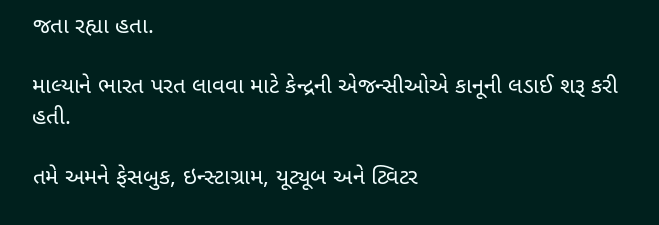જતા રહ્યા હતા.

માલ્યાને ભારત પરત લાવવા માટે કેન્દ્રની એજન્સીઓએ કાનૂની લડાઈ શરૂ કરી હતી.

તમે અમને ફેસબુક, ઇન્સ્ટાગ્રામ, યૂટ્યૂબ અને ટ્વિટર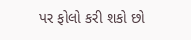પર ફોલો કરી શકો છો